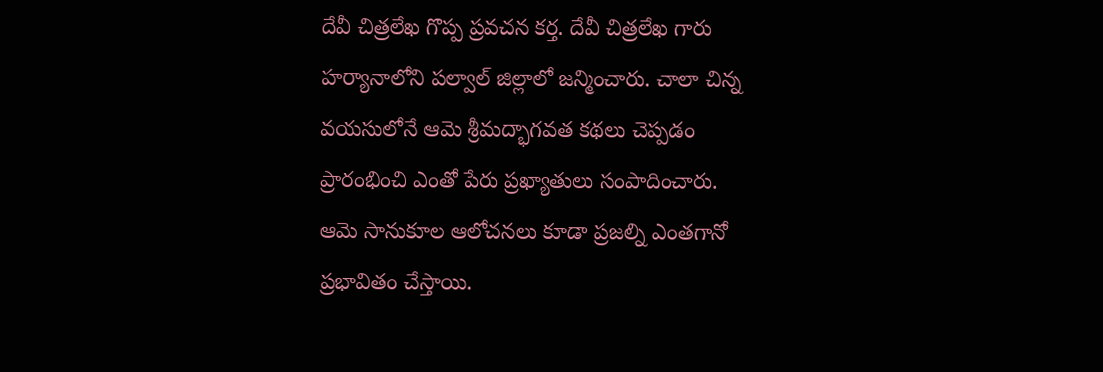దేవీ చిత్రలేఖ గొప్ప ప్రవచన కర్త. దేవీ చిత్రలేఖ గారు హర్యానాలోని పల్వాల్ జిల్లాలో జన్మించారు. చాలా చిన్న వయసులోనే ఆమె శ్రీమద్భాగవత కథలు చెప్పడం ప్రారంభించి ఎంతో పేరు ప్రఖ్యాతులు సంపాదించారు. ఆమె సానుకూల ఆలోచనలు కూడా ప్రజల్ని ఎంతగానో ప్రభావితం చేస్తాయి.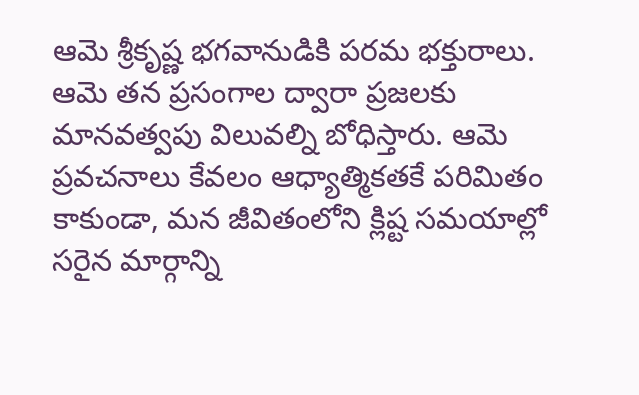ఆమె శ్రీకృష్ణ భగవానుడికి పరమ భక్తురాలు. ఆమె తన ప్రసంగాల ద్వారా ప్రజలకు మానవత్వపు విలువల్ని బోధిస్తారు. ఆమె ప్రవచనాలు కేవలం ఆధ్యాత్మికతకే పరిమితం కాకుండా, మన జీవితంలోని క్లిష్ట సమయాల్లో సరైన మార్గాన్ని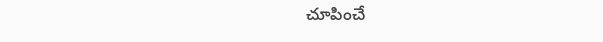చూపించే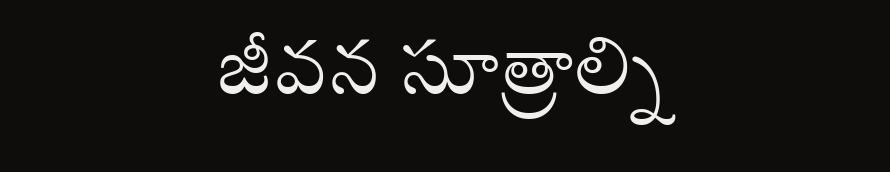జీవన సూత్రాల్ని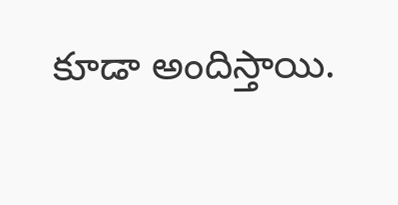కూడా అందిస్తాయి.